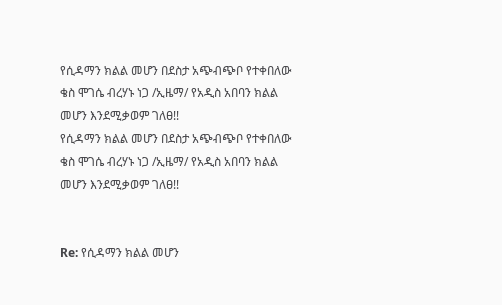የሲዳማን ክልል መሆን በደስታ አጭብጭቦ የተቀበለው ቄስ ሞገሴ ብረሃኑ ነጋ /ኢዜማ/ የአዲስ አበባን ክልል መሆን እንደሚቃወም ገለፀ!!
የሲዳማን ክልል መሆን በደስታ አጭብጭቦ የተቀበለው ቄስ ሞገሴ ብረሃኑ ነጋ /ኢዜማ/ የአዲስ አበባን ክልል መሆን እንደሚቃወም ገለፀ!!


Re: የሲዳማን ክልል መሆን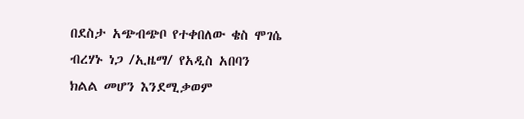በደስታ አጭብጭቦ የተቀበለው ቄስ ሞገሴ ብረሃኑ ነጋ /ኢዜማ/ የአዲስ አበባን ክልል መሆን እንደሚቃወም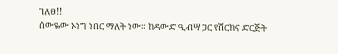ገለፀ!!
ሰውዬው ኦነግ ነበር ማለት ነው። ከዳውድ ዒብሣ ጋር የሽርክና ድርጅት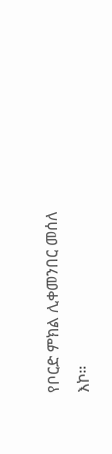የቦርድ ምክል ሊቀመንበር መሰለ እኮ።